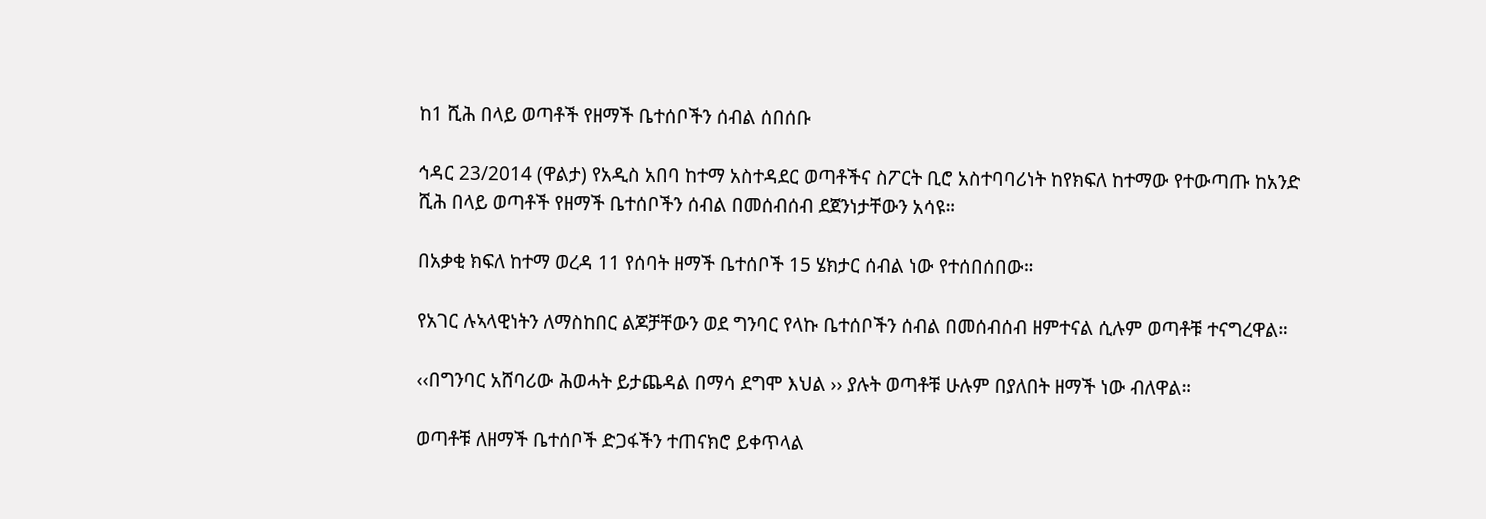ከ1 ሺሕ በላይ ወጣቶች የዘማች ቤተሰቦችን ሰብል ሰበሰቡ

ኅዳር 23/2014 (ዋልታ) የአዲስ አበባ ከተማ አስተዳደር ወጣቶችና ስፖርት ቢሮ አስተባባሪነት ከየክፍለ ከተማው የተውጣጡ ከአንድ ሺሕ በላይ ወጣቶች የዘማች ቤተሰቦችን ሰብል በመሰብሰብ ደጀንነታቸውን አሳዩ።

በአቃቂ ክፍለ ከተማ ወረዳ 11 የሰባት ዘማች ቤተሰቦች 15 ሄክታር ሰብል ነው የተሰበሰበው።

የአገር ሉኣላዊነትን ለማስከበር ልጆቻቸውን ወደ ግንባር የላኩ ቤተሰቦችን ሰብል በመሰብሰብ ዘምተናል ሲሉም ወጣቶቹ ተናግረዋል።

‹‹በግንባር አሸባሪው ሕወሓት ይታጨዳል በማሳ ደግሞ እህል ›› ያሉት ወጣቶቹ ሁሉም በያለበት ዘማች ነው ብለዋል።

ወጣቶቹ ለዘማች ቤተሰቦች ድጋፋችን ተጠናክሮ ይቀጥላል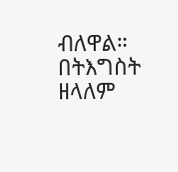ብለዋል።
በትእግስት ዘላለም